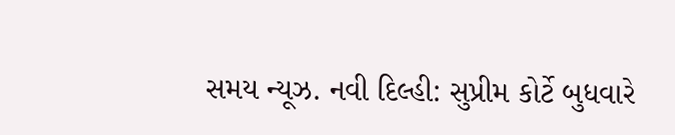સમય ન્યૂઝ. નવી દિલ્હી: સુપ્રીમ કોર્ટે બુધવારે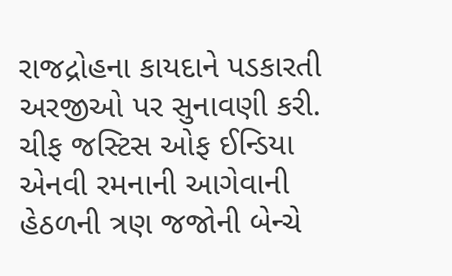રાજદ્રોહના કાયદાને પડકારતી અરજીઓ પર સુનાવણી કરી. ચીફ જસ્ટિસ ઓફ ઈન્ડિયા એનવી રમનાની આગેવાની હેઠળની ત્રણ જજોની બેન્ચે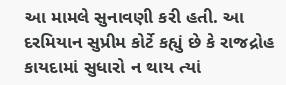આ મામલે સુનાવણી કરી હતી. આ દરમિયાન સુપ્રીમ કોર્ટે કહ્યું છે કે રાજદ્રોહ કાયદામાં સુધારો ન થાય ત્યાં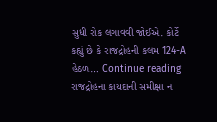સુધી રોક લગાવવી જોઈએ. કોર્ટે કહ્યું છે કે રાજદ્રોહની કલમ 124-A હેઠળ… Continue reading રાજદ્રોહના કાયદાની સમીક્ષા ન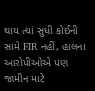થાય ત્યાં સુધી કોઈની સામે FIR નહીં, હાલના આરોપીઓએ પણ જામીન માટે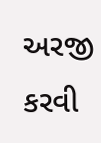અરજી કરવી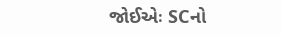જોઈએઃ SCનો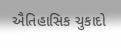ઐતિહાસિક ચુકાદો